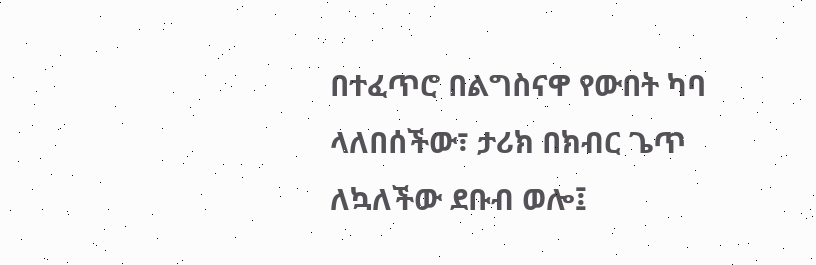በተፈጥሮ በልግስናዋ የውበት ካባ ላለበሰችው፣ ታሪክ በክብር ጌጥ ለኳለችው ደቡብ ወሎ፤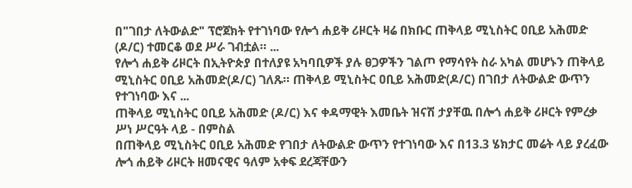በ"ገበታ ለትውልድ" ፕሮጀክት የተገነባው የሎጎ ሐይቅ ሪዞርት ዛሬ በክቡር ጠቅላይ ሚኒስትር ዐቢይ አሕመድ (ዶ/ር) ተመርቆ ወደ ሥራ ገብቷል። ...
የሎጎ ሐይቅ ሪዞርት በኢትዮጵያ በተለያዩ አካባቢዎች ያሉ ፀጋዎችን ገልጦ የማሳየት ስራ አካል መሆኑን ጠቅላይ ሚኒስትር ዐቢይ አሕመድ(ዶ/ር) ገለጹ። ጠቅላይ ሚኒስትር ዐቢይ አሕመድ(ዶ/ር) በገበታ ለትውልድ ውጥን የተገነባው እና ...
ጠቅላይ ሚኒስትር ዐቢይ አሕመድ (ዶ/ር) እና ቀዳማዊት እመቤት ዝናሽ ታያቸዉ በሎጎ ሐይቅ ሪዞርት የምረቃ ሥነ ሥርዓት ላይ - በምስል
በጠቅላይ ሚኒስትር ዐቢይ አሕመድ የገበታ ለትውልድ ውጥን የተገነባው እና በ13.3 ሄክታር መሬት ላይ ያረፈው ሎጎ ሐይቅ ሪዞርት ዘመናዊና ዓለም አቀፍ ደረጃቸውን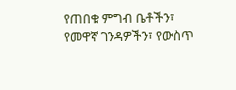የጠበቁ ምግብ ቤቶችን፣ የመዋኛ ገንዳዎችን፣ የውስጥ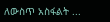ለውስጥ አስፋልት ...